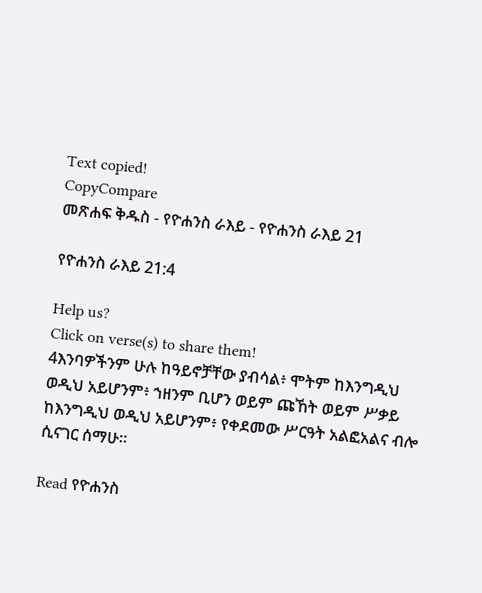Text copied!
CopyCompare
መጽሐፍ ቅዱስ - የዮሐንስ ራእይ - የዮሐንስ ራእይ 21

የዮሐንስ ራእይ 21:4

Help us?
Click on verse(s) to share them!
4እንባዎችንም ሁሉ ከዓይኖቻቸው ያብሳል፥ ሞትም ከእንግዲህ ወዲህ አይሆንም፥ ኀዘንም ቢሆን ወይም ጩኸት ወይም ሥቃይ ከእንግዲህ ወዲህ አይሆንም፥ የቀደመው ሥርዓት አልፎአልና ብሎ ሲናገር ሰማሁ።

Read የዮሐንስ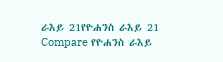ራእይ 21የዮሐንስ ራእይ 21
Compare የዮሐንስ ራእይ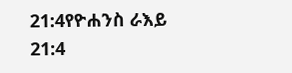21:4የዮሐንስ ራእይ 21:4